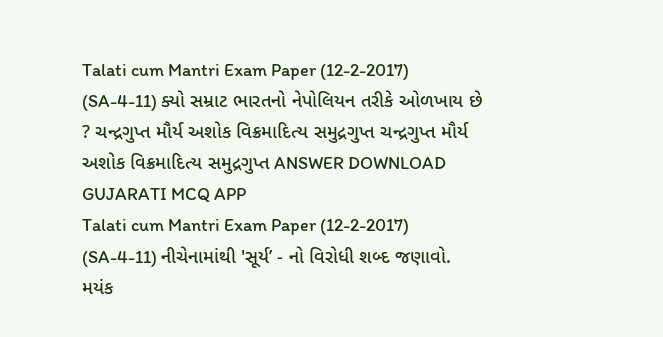Talati cum Mantri Exam Paper (12-2-2017) (SA-4-11) ક્યો સમ્રાટ ભારતનો નેપોલિયન તરીકે ઓળખાય છે ? ચન્દ્રગુપ્ત મૌર્ય અશોક વિક્રમાદિત્ય સમુદ્રગુપ્ત ચન્દ્રગુપ્ત મૌર્ય અશોક વિક્રમાદિત્ય સમુદ્રગુપ્ત ANSWER DOWNLOAD GUJARATI MCQ APP
Talati cum Mantri Exam Paper (12-2-2017) (SA-4-11) નીચેનામાંથી 'સૂર્ય’ - નો વિરોધી શબ્દ જણાવો. મયંક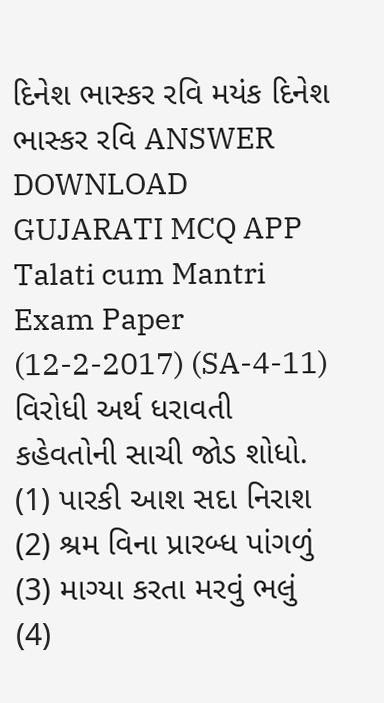દિનેશ ભાસ્કર રવિ મયંક દિનેશ ભાસ્કર રવિ ANSWER DOWNLOAD GUJARATI MCQ APP
Talati cum Mantri Exam Paper (12-2-2017) (SA-4-11) વિરોધી અર્થ ધરાવતી કહેવતોની સાચી જોડ શોધો. (1) પારકી આશ સદા નિરાશ (2) શ્રમ વિના પ્રારબ્ધ પાંગળું (3) માગ્યા કરતા મરવું ભલું (4)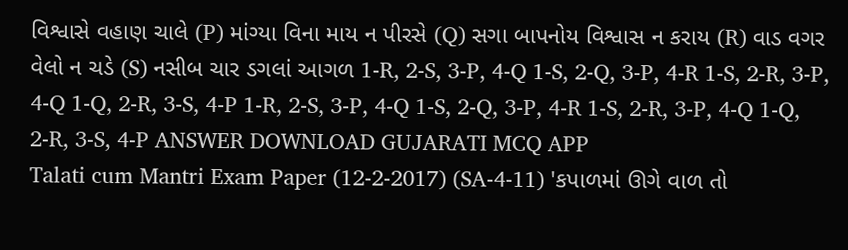વિશ્વાસે વહાણ ચાલે (P) માંગ્યા વિના માય ન પીરસે (Q) સગા બાપનોય વિશ્વાસ ન કરાય (R) વાડ વગર વેલો ન ચડે (S) નસીબ ચાર ડગલાં આગળ 1-R, 2-S, 3-P, 4-Q 1-S, 2-Q, 3-P, 4-R 1-S, 2-R, 3-P, 4-Q 1-Q, 2-R, 3-S, 4-P 1-R, 2-S, 3-P, 4-Q 1-S, 2-Q, 3-P, 4-R 1-S, 2-R, 3-P, 4-Q 1-Q, 2-R, 3-S, 4-P ANSWER DOWNLOAD GUJARATI MCQ APP
Talati cum Mantri Exam Paper (12-2-2017) (SA-4-11) 'કપાળમાં ઊગે વાળ તો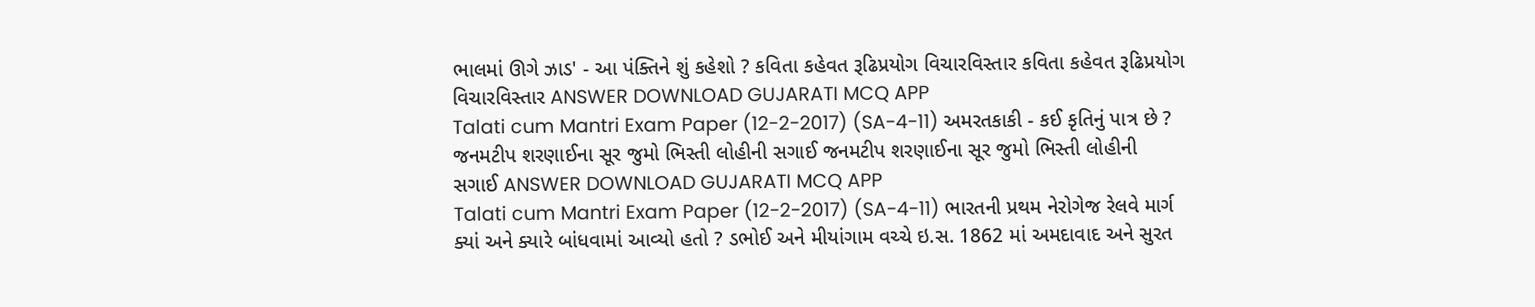ભાલમાં ઊગે ઝાડ' - આ પંક્તિને શું કહેશો ? કવિતા કહેવત રૂઢિપ્રયોગ વિચારવિસ્તાર કવિતા કહેવત રૂઢિપ્રયોગ વિચારવિસ્તાર ANSWER DOWNLOAD GUJARATI MCQ APP
Talati cum Mantri Exam Paper (12-2-2017) (SA-4-11) અમરતકાકી - કઈ કૃતિનું પાત્ર છે ? જનમટીપ શરણાઈના સૂર જુમો ભિસ્તી લોહીની સગાઈ જનમટીપ શરણાઈના સૂર જુમો ભિસ્તી લોહીની સગાઈ ANSWER DOWNLOAD GUJARATI MCQ APP
Talati cum Mantri Exam Paper (12-2-2017) (SA-4-11) ભારતની પ્રથમ નેરોગેજ રેલવે માર્ગ ક્યાં અને ક્યારે બાંધવામાં આવ્યો હતો ? ડભોઈ અને મીયાંગામ વચ્ચે ઇ.સ. 1862 માં અમદાવાદ અને સુરત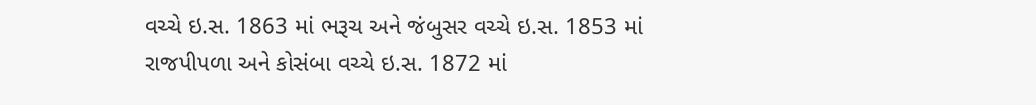વચ્ચે ઇ.સ. 1863 માં ભરૂચ અને જંબુસર વચ્ચે ઇ.સ. 1853 માં રાજપીપળા અને કોસંબા વચ્ચે ઇ.સ. 1872 માં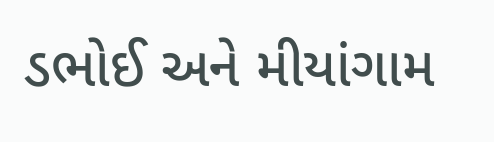ડભોઈ અને મીયાંગામ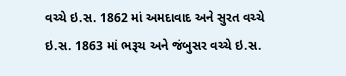વચ્ચે ઇ.સ. 1862 માં અમદાવાદ અને સુરત વચ્ચે ઇ.સ. 1863 માં ભરૂચ અને જંબુસર વચ્ચે ઇ.સ.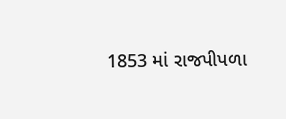1853 માં રાજપીપળા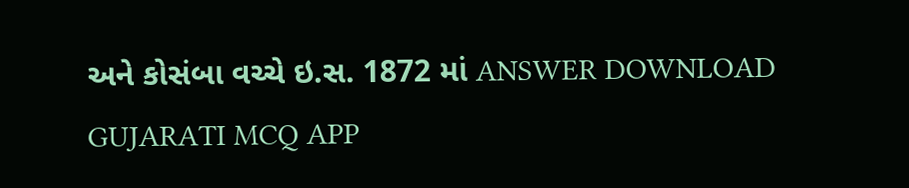અને કોસંબા વચ્ચે ઇ.સ. 1872 માં ANSWER DOWNLOAD GUJARATI MCQ APP